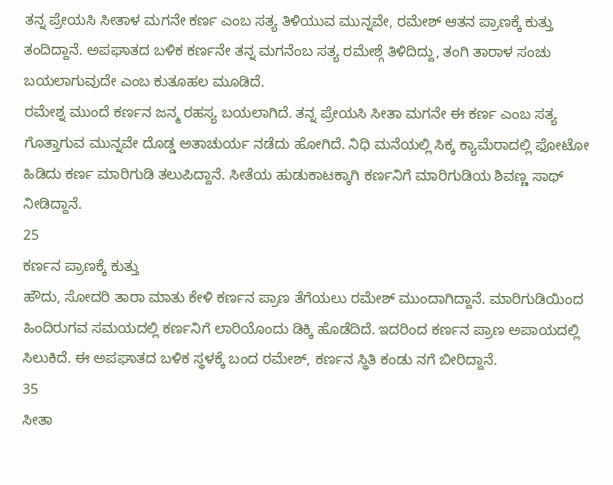ತನ್ನ ಪ್ರೇಯಸಿ ಸೀತಾಳ ಮಗನೇ ಕರ್ಣ ಎಂಬ ಸತ್ಯ ತಿಳಿಯುವ ಮುನ್ನವೇ, ರಮೇಶ್ ಆತನ ಪ್ರಾಣಕ್ಕೆ ಕುತ್ತು ತಂದಿದ್ದಾನೆ. ಅಪಘಾತದ ಬಳಿಕ ಕರ್ಣನೇ ತನ್ನ ಮಗನೆಂಬ ಸತ್ಯ ರಮೇಶ್ಗೆ ತಿಳಿದಿದ್ದು, ತಂಗಿ ತಾರಾಳ ಸಂಚು ಬಯಲಾಗುವುದೇ ಎಂಬ ಕುತೂಹಲ ಮೂಡಿದೆ.
ರಮೇಶ್ನ ಮುಂದೆ ಕರ್ಣನ ಜನ್ಮ ರಹಸ್ಯ ಬಯಲಾಗಿದೆ. ತನ್ನ ಪ್ರೇಯಸಿ ಸೀತಾ ಮಗನೇ ಈ ಕರ್ಣ ಎಂಬ ಸತ್ಯ ಗೊತ್ತಾಗುವ ಮುನ್ನವೇ ದೊಡ್ಡ ಅತಾಚುರ್ಯ ನಡೆದು ಹೋಗಿದೆ. ನಿಧಿ ಮನೆಯಲ್ಲಿ ಸಿಕ್ಕ ಕ್ಯಾಮೆರಾದಲ್ಲಿ ಫೋಟೋ ಹಿಡಿದು ಕರ್ಣ ಮಾರಿಗುಡಿ ತಲುಪಿದ್ದಾನೆ. ಸೀತೆಯ ಹುಡುಕಾಟಕ್ಕಾಗಿ ಕರ್ಣನಿಗೆ ಮಾರಿಗುಡಿಯ ಶಿವಣ್ಣ ಸಾಥ್ ನೀಡಿದ್ದಾನೆ.
25
ಕರ್ಣನ ಪ್ರಾಣಕ್ಕೆ ಕುತ್ತು
ಹೌದು, ಸೋದರಿ ತಾರಾ ಮಾತು ಕೇಳಿ ಕರ್ಣನ ಪ್ರಾಣ ತೆಗೆಯಲು ರಮೇಶ್ ಮುಂದಾಗಿದ್ದಾನೆ. ಮಾರಿಗುಡಿಯಿಂದ ಹಿಂದಿರುಗವ ಸಮಯದಲ್ಲಿ ಕರ್ಣನಿಗೆ ಲಾರಿಯೊಂದು ಡಿಕ್ಕಿ ಹೊಡೆದಿದೆ. ಇದರಿಂದ ಕರ್ಣನ ಪ್ರಾಣ ಅಪಾಯದಲ್ಲಿ ಸಿಲುಕಿದೆ. ಈ ಅಪಘಾತದ ಬಳಿಕ ಸ್ಥಳಕ್ಕೆ ಬಂದ ರಮೇಶ್, ಕರ್ಣನ ಸ್ಥಿತಿ ಕಂಡು ನಗೆ ಬೀರಿದ್ದಾನೆ.
35
ಸೀತಾ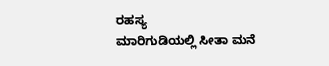ರಹಸ್ಯ
ಮಾರಿಗುಡಿಯಲ್ಲಿ ಸೀತಾ ಮನೆ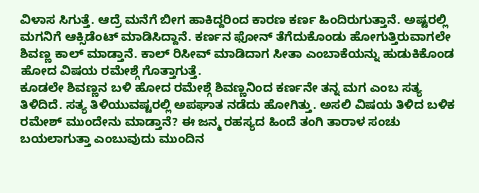ವಿಳಾಸ ಸಿಗುತ್ತೆ. ಆದ್ರೆ ಮನೆಗೆ ಬೀಗ ಹಾಕಿದ್ದರಿಂದ ಕಾರಣ ಕರ್ಣ ಹಿಂದಿರುಗುತ್ತಾನೆ. ಅಷ್ಟರಲ್ಲಿ ಮಗನಿಗೆ ಆಕ್ಸಿಡೆಂಟ್ ಮಾಡಿಸಿದ್ದಾನೆ. ಕರ್ಣನ ಫೋನ್ ತೆಗೆದುಕೊಂಡು ಹೋಗುತ್ತಿರುವಾಗಲೇ ಶಿವಣ್ಣ ಕಾಲ್ ಮಾಡ್ತಾನೆ. ಕಾಲ್ ರಿಸೀವ್ ಮಾಡಿದಾಗ ಸೀತಾ ಎಂಬಾಕೆಯನ್ನು ಹುಡುಕಿಕೊಂಡ ಹೋದ ವಿಷಯ ರಮೇಶ್ಗೆ ಗೊತ್ತಾಗುತ್ತೆ.
ಕೂಡಲೇ ಶಿವಣ್ಣನ ಬಳಿ ಹೋದ ರಮೇಶ್ಗೆ ಶಿವಣ್ಣನಿಂದ ಕರ್ಣನೇ ತನ್ನ ಮಗ ಎಂಬ ಸತ್ಯ ತಿಳಿದಿದೆ. ಸತ್ಯ ತಿಳಿಯುವಷ್ಟರಲ್ಲಿ ಅಪಘಾತ ನಡೆದು ಹೋಗಿತ್ತು. ಅಸಲಿ ವಿಷಯ ತಿಳಿದ ಬಳಿಕ ರಮೇಶ್ ಮುಂದೇನು ಮಾಡ್ತಾನೆ? ಈ ಜನ್ಮ ರಹಸ್ಯದ ಹಿಂದೆ ತಂಗಿ ತಾರಾಳ ಸಂಚು ಬಯಲಾಗುತ್ತಾ ಎಂಬುವುದು ಮುಂದಿನ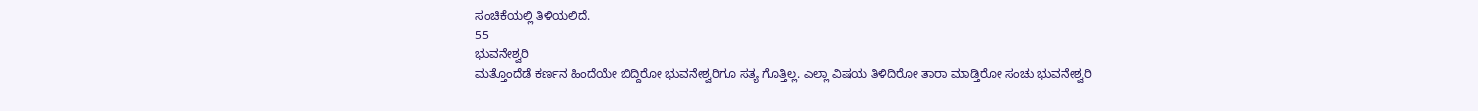ಸಂಚಿಕೆಯಲ್ಲಿ ತಿಳಿಯಲಿದೆ.
55
ಭುವನೇಶ್ವರಿ
ಮತ್ತೊಂದೆಡೆ ಕರ್ಣನ ಹಿಂದೆಯೇ ಬಿದ್ದಿರೋ ಭುವನೇಶ್ವರಿಗೂ ಸತ್ಯ ಗೊತ್ತಿಲ್ಲ. ಎಲ್ಲಾ ವಿಷಯ ತಿಳಿದಿರೋ ತಾರಾ ಮಾಡ್ತಿರೋ ಸಂಚು ಭುವನೇಶ್ವರಿ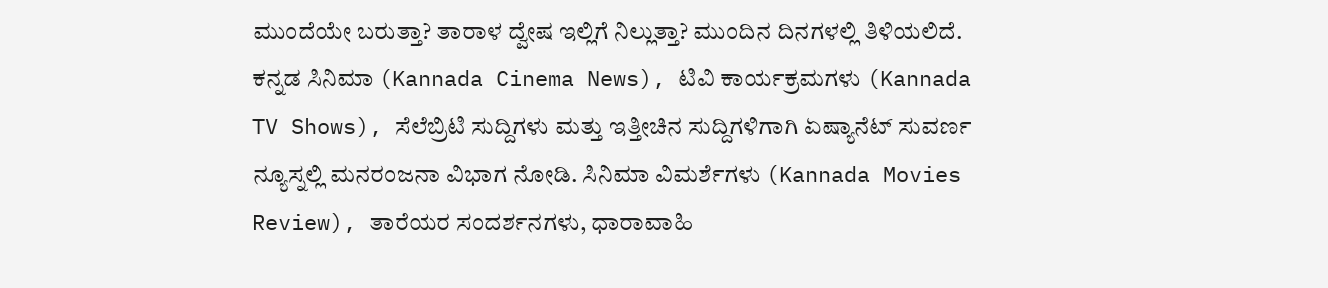ಮುಂದೆಯೇ ಬರುತ್ತಾ? ತಾರಾಳ ದ್ವೇಷ ಇಲ್ಲಿಗೆ ನಿಲ್ಲುತ್ತಾ? ಮುಂದಿನ ದಿನಗಳಲ್ಲಿ ತಿಳಿಯಲಿದೆ.
ಕನ್ನಡ ಸಿನಿಮಾ (Kannada Cinema News), ಟಿವಿ ಕಾರ್ಯಕ್ರಮಗಳು (Kannada TV Shows), ಸೆಲೆಬ್ರಿಟಿ ಸುದ್ದಿಗಳು ಮತ್ತು ಇತ್ತೀಚಿನ ಸುದ್ದಿಗಳಿಗಾಗಿ ಏಷ್ಯಾನೆಟ್ ಸುವರ್ಣ ನ್ಯೂಸ್ನಲ್ಲಿ ಮನರಂಜನಾ ವಿಭಾಗ ನೋಡಿ. ಸಿನಿಮಾ ವಿಮರ್ಶೆಗಳು (Kannada Movies Review), ತಾರೆಯರ ಸಂದರ್ಶನಗಳು, ಧಾರಾವಾಹಿ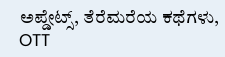ಅಪ್ಡೇಟ್ಸ್, ತೆರೆಮರೆಯ ಕಥೆಗಳು, OTT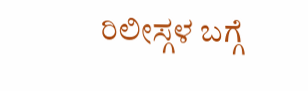ರಿಲೀಸ್ಗಳ ಬಗ್ಗೆ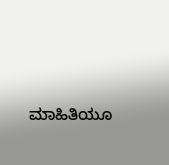ಮಾಹಿತಿಯೂ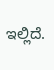ಇಲ್ಲಿದೆ.